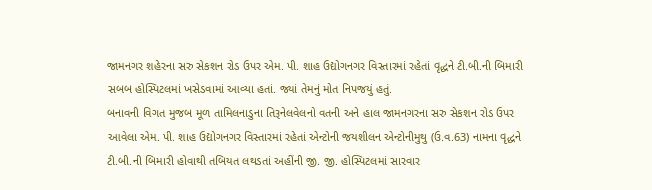જામનગર શહેરના સરુ સેકશન રોડ ઉપર એમ. પી. શાહ ઉદ્યોગનગર વિસ્તારમાં રહેતાં વૃદ્ધને ટી.બી.ની બિમારી સબબ હોસ્પિટલમાં ખસેડવામાં આવ્યા હતાં. જ્યાં તેમનું મોત નિપજયું હતું.
બનાવની વિગત મુજબ મૂળ તામિલનાડુના તિરૂનેલવેલનો વતની અને હાલ જામનગરના સરુ સેકશન રોડ ઉપર આવેલા એમ. પી. શાહ ઉદ્યોગનગર વિસ્તારમાં રહેતાં એન્ટોની જયશીલન એન્ટોનીમુથુ (ઉ.વ.63) નામના વૃદ્ધને ટી.બી.ની બિમારી હોવાથી તબિયત લથડતાં અહીંની જી. જી. હોસ્પિટલમાં સારવાર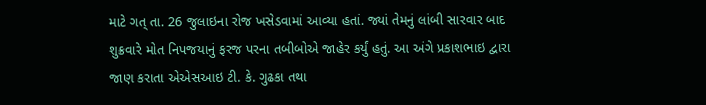માટે ગત્ તા. 26 જુલાઇના રોજ ખસેડવામાં આવ્યા હતાં. જ્યાં તેમનું લાંબી સારવાર બાદ શુક્રવારે મોત નિપજયાનું ફરજ પરના તબીબોએ જાહેર કર્યું હતું. આ અંગે પ્રકાશભાઇ દ્વારા જાણ કરાતા એએસઆઇ ટી. કે. ગુઢકા તથા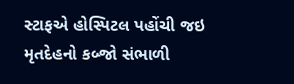સ્ટાફએ હોસ્પિટલ પહોંચી જઇ મૃતદેહનો કબ્જો સંભાળી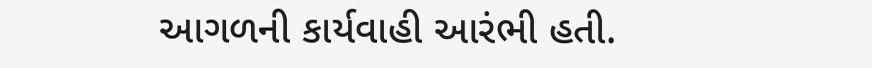આગળની કાર્યવાહી આરંભી હતી.